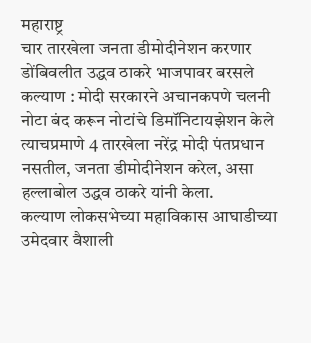महाराष्ट्र
चार तारखेला जनता डीमोदीनेशन करणार
डोंबिवलीत उद्धव ठाकरे भाजपावर बरसले
कल्याण : मोदी सरकारने अचानकपणे चलनी नोटा बंद करून नोटांचे डिमॉनिटायझेशन केले त्याचप्रमाणे 4 तारखेला नरेंद्र मोदी पंतप्रधान नसतील, जनता डीमोदीनेशन करेल, असा हल्लाबोल उद्धव ठाकरे यांनी केला.
कल्याण लोकसभेच्या महाविकास आघाडीच्या उमेदवार वैशाली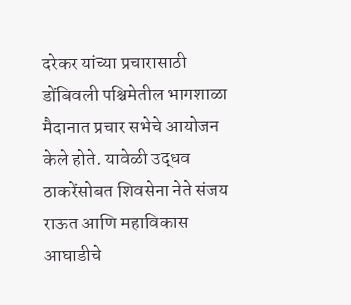दरेकर यांच्या प्रचारासाठी डोंबिवली पश्चिमेतील भागशाळा मैदानात प्रचार सभेचे आयोजन केले होते. यावेळी उद्धव ठाकरेंसोबत शिवसेना नेते संजय राऊत आणि महाविकास आघाडीचे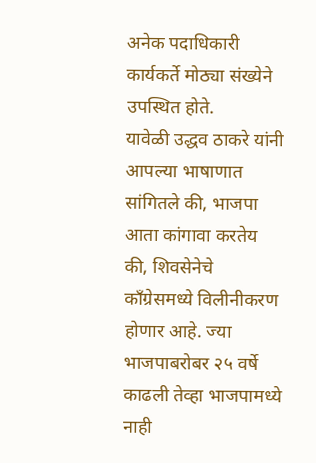अनेक पदाधिकारी कार्यकर्ते मोठ्या संख्येने उपस्थित होते.
यावेळी उद्धव ठाकरे यांनी आपल्या भाषाणात सांगितले की, भाजपा आता कांगावा करतेय की, शिवसेनेचे काँग्रेसमध्ये विलीनीकरण होणार आहे. ज्या भाजपाबरोबर २५ वर्षे काढली तेव्हा भाजपामध्ये नाही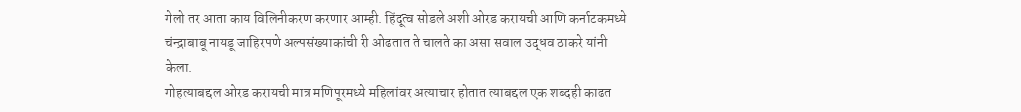गेलो तर आता काय विलिनीकरण करणार आम्ही. हिंदूत्व सोडले अशी ओरड करायची आणि कर्नाटकमध्ये चंन्द्राबाबू नायडू जाहिरपणे अल्पसंख्याकांची री ओढतात ते चालते का असा सवाल उद्धव ठाकरे यांनी केला.
गोहत्याबद्दल ओरड करायची मात्र मणिपूरमध्ये महिलांवर अत्याचार होतात त्याबद्दल एक शब्दही काढत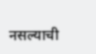नसल्याची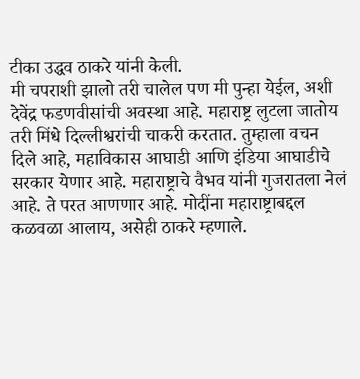टीका उद्धव ठाकरे यांनी केली.
मी चपराशी झालो तरी चालेल पण मी पुन्हा येईल, अशी देवेंद्र फडणवीसांची अवस्था आहे. महाराष्ट्र लुटला जातोय तरी मिंधे दिल्लीश्वरांची चाकरी करतात. तुम्हाला वचन दिले आहे, महाविकास आघाडी आणि इंडिया आघाडीचे सरकार येणार आहे. महाराष्ट्राचे वैभव यांनी गुजरातला नेलं आहे. ते परत आणणार आहे. मोदींना महाराष्ट्राबद्दल कळवळा आलाय, असेही ठाकरे म्हणाले.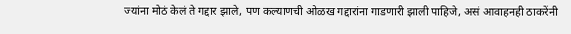ज्यांना मोठं केलं ते गद्दार झाले, पण कल्याणची ओळख गद्दारांना गाडणारी झाली पाहिजे, असं आवाहनही ठाकरेंनी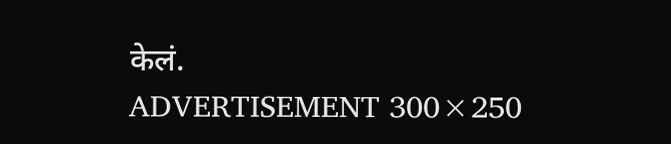केलं.
ADVERTISEMENT 300×250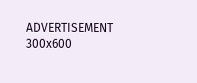ADVERTISEMENT 300x600